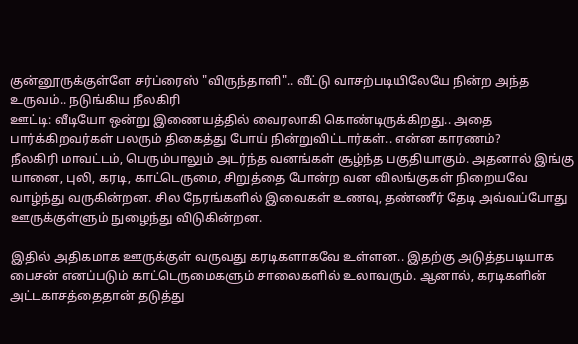குன்னூருக்குள்ளே சர்ப்ரைஸ் "விருந்தாளி".. வீட்டு வாசற்படியிலேயே நின்ற அந்த உருவம்.. நடுங்கிய நீலகிரி
ஊட்டி: வீடியோ ஒன்று இணையத்தில் வைரலாகி கொண்டிருக்கிறது.. அதை பார்க்கிறவர்கள் பலரும் திகைத்து போய் நின்றுவிட்டார்கள்.. என்ன காரணம்?
நீலகிரி மாவட்டம், பெரும்பாலும் அடர்ந்த வனங்கள் சூழ்ந்த பகுதியாகும். அதனால் இங்கு யானை, புலி, கரடி, காட்டெருமை, சிறுத்தை போன்ற வன விலங்குகள் நிறையவே வாழ்ந்து வருகின்றன. சில நேரங்களில் இவைகள் உணவு, தண்ணீர் தேடி அவ்வப்போது ஊருக்குள்ளும் நுழைந்து விடுகின்றன.

இதில் அதிகமாக ஊருக்குள் வருவது கரடிகளாகவே உள்ளன.. இதற்கு அடுத்தபடியாக பைசன் எனப்படும் காட்டெருமைகளும் சாலைகளில் உலாவரும். ஆனால், கரடிகளின் அட்டகாசத்தைதான் தடுத்து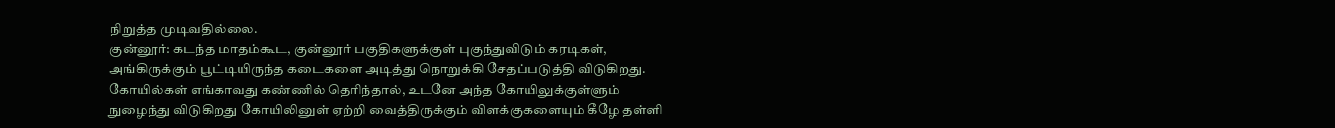நிறுத்த முடிவதில்லை.
குன்னூர்: கடந்த மாதம்கூட, குன்னூர் பகுதிகளுக்குள் புகுந்துவிடும் கரடிகள், அங்கிருக்கும் பூட்டியிருந்த கடைகளை அடித்து நொறுக்கி சேதப்படுத்தி விடுகிறது. கோயில்கள் எங்காவது கண்ணில் தெரிந்தால், உடனே அந்த கோயிலுக்குள்ளும் நுழைந்து விடுகிறது கோயிலினுள் ஏற்றி வைத்திருக்கும் விளக்குகளையும் கீழே தள்ளி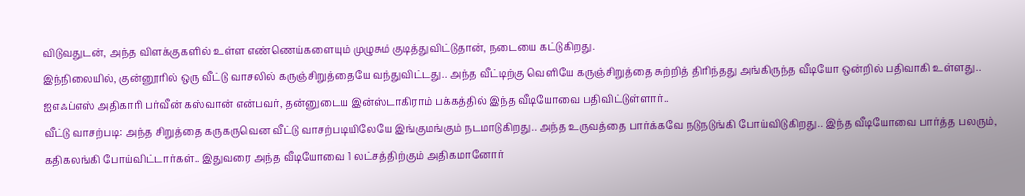விடுவதுடன், அந்த விளக்குகளில் உள்ள எண்ணெய்களையும் முழுசும் குடித்துவிட்டுதான், நடையை கட்டுகிறது.
இந்நிலையில், குன்னூரில் ஒரு வீட்டு வாசலில் கருஞ்சிறுத்தையே வந்துவிட்டது.. அந்த வீட்டிற்கு வெளியே கருஞ்சிறுத்தை சுற்றித் திரிந்தது அங்கிருந்த வீடியோ ஒன்றில் பதிவாகி உள்ளது.. ஐஎஃப்எஸ் அதிகாரி பர்வீன் கஸ்வான் என்பவர், தன்னுடைய இன்ஸ்டாகிராம் பக்கத்தில் இந்த வீடியோவை பதிவிட்டுள்ளார்..
வீட்டு வாசற்படி: அந்த சிறுத்தை கருகருவென வீட்டு வாசற்படியிலேயே இங்குமங்கும் நடமாடுகிறது.. அந்த உருவத்தை பார்க்கவே நடுநடுங்கி போய்விடுகிறது.. இந்த வீடியோவை பார்த்த பலரும், கதிகலங்கி போய்விட்டார்கள்.. இதுவரை அந்த வீடியோவை 1 லட்சத்திற்கும் அதிகமானோர்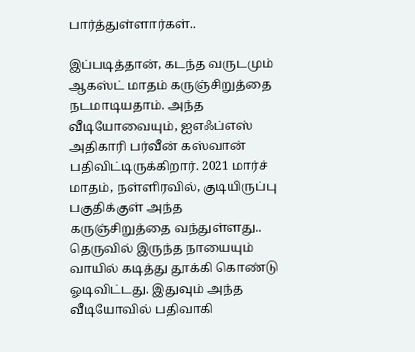பார்த்துள்ளார்கள்..

இப்படித்தான், கடந்த வருடமும் ஆகஸ்ட் மாதம் கருஞ்சிறுத்தை நடமாடியதாம். அந்த வீடியோவையும், ஐஎஃப்எஸ் அதிகாரி பர்வீன் கஸ்வான் பதிவிட்டிருக்கிறார். 2021 மார்ச் மாதம், நள்ளிரவில், குடியிருப்பு பகுதிக்குள் அந்த கருஞ்சிறுத்தை வந்துள்ளது.. தெருவில் இருந்த நாயையும் வாயில் கடித்து தூக்கி கொண்டு ஓடிவிட்டது. இதுவும் அந்த வீடியோவில் பதிவாகி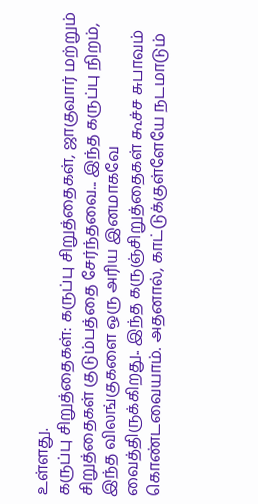உள்ளது.
கருப்பு சிறுத்தைகள்: கருப்பு சிறுத்தைகள், ஜாகுவார் மற்றும் சிறுத்தைகள் குடும்பத்தை சேர்ந்தவை... இந்த கருப்பு நிறம், இந்த விலங்குகளை ஒரு அரிய இனமாகவே வைத்திருக்கிறது.. இந்த கருஞ்சிறுத்தைகள் கூச்ச சுபாவம் கொண்டவையாம். அதனால், காட்டுக்குள்ளேயே நடமாடும்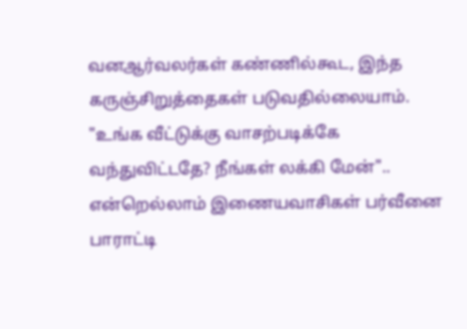வனஆர்வலர்கள் கண்ணில்கூட, இந்த கருஞ்சிறுத்தைகள் படுவதில்லையாம்.
"உங்க வீட்டுக்கு வாசற்படிக்கே வந்துவிட்டதே? நீங்கள் லக்கி மேன்".. என்றெல்லாம் இணையவாசிகள் பர்வீனை பாராட்டி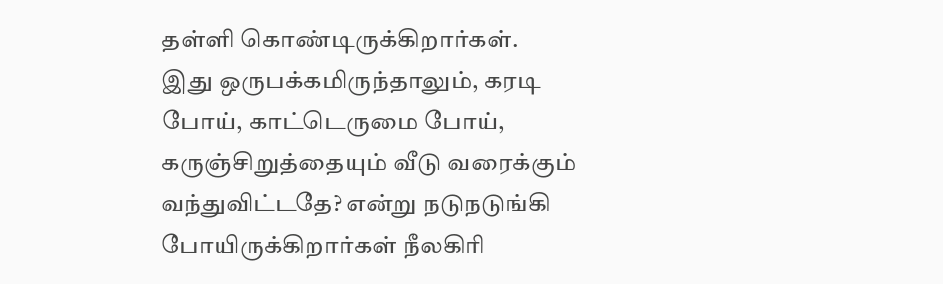தள்ளி கொண்டிருக்கிறார்கள்.
இது ஒருபக்கமிருந்தாலும், கரடி போய், காட்டெருமை போய், கருஞ்சிறுத்தையும் வீடு வரைக்கும் வந்துவிட்டதே? என்று நடுநடுங்கி போயிருக்கிறார்கள் நீலகிரி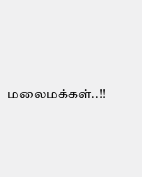மலைமக்கள்..!!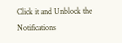Click it and Unblock the Notifications